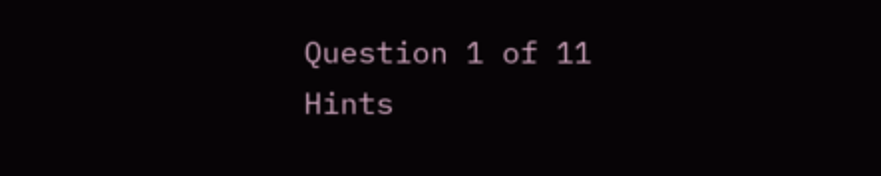Question 1 of 11
Hints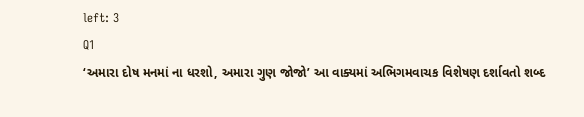left: 3
Q1
‘અમારા દોષ મનમાં ના ધરશો, અમારા ગુણ જોજો’ આ વાક્યમાં અભિગમવાચક વિશેષણ દર્શાવતો શબ્દ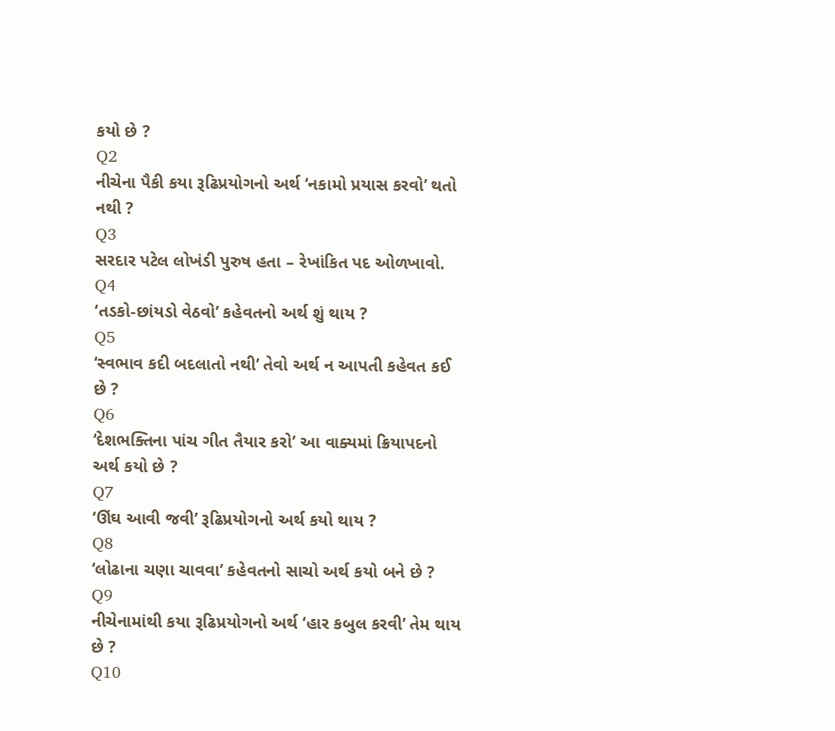કયો છે ?
Q2
નીચેના પૈકી કયા રૂઢિપ્રયોગનો અર્થ ‘નકામો પ્રયાસ કરવો’ થતો નથી ?
Q3
સરદાર પટેલ લોખંડી પુરુષ હતા – રેખાંકિત પદ ઓળખાવો.
Q4
‘તડકો-છાંયડો વેઠવો’ કહેવતનો અર્થ શું થાય ?
Q5
‘સ્વભાવ કદી બદલાતો નથી’ તેવો અર્થ ન આપતી કહેવત કઈ છે ?
Q6
‘દેશભક્તિના પાંચ ગીત તૈયાર કરો’ આ વાક્યમાં ક્રિયાપદનો અર્થ કયો છે ?
Q7
‘ઊંઘ આવી જવી’ રૂઢિપ્રયોગનો અર્થ કયો થાય ?
Q8
‘લોઢાના ચણા ચાવવા’ કહેવતનો સાચો અર્થ કયો બને છે ?
Q9
નીચેનામાંથી કયા રૂઢિપ્રયોગનો અર્થ ‘હાર કબુલ કરવી’ તેમ થાય છે ?
Q10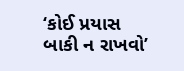‘કોઈ પ્રયાસ બાકી ન રાખવો’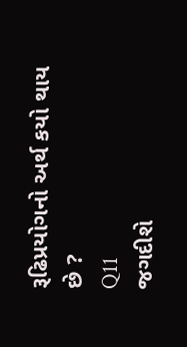રૂઢિપ્રયોગનો અર્થ કયો થાય છે ?
Q11
જગદીશે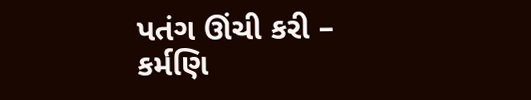પતંગ ઊંચી કરી – કર્મણિ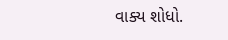વાક્ય શોધો.